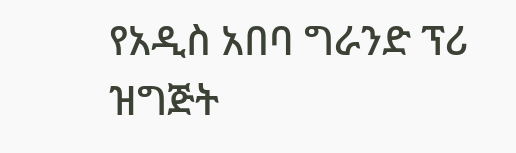የአዲስ አበባ ግራንድ ፕሪ ዝግጅት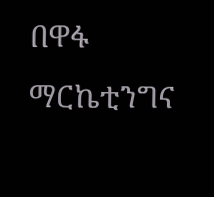በዋፋ ማርኬቲንግና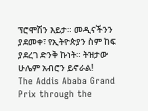ፕሮሞሽን እይታ። መዲናችንን ያደመቀ፣ የኢትዮጵያን ስም ከፍ ያደረገ ድንቅ ኩነት። ትዝታው ሁሌም አብሮን ይኖራል!
The Addis Ababa Grand Prix through the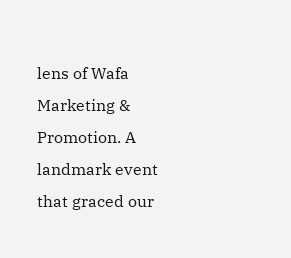lens of Wafa Marketing & Promotion. A landmark event that graced our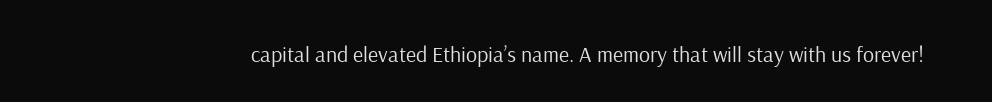capital and elevated Ethiopia’s name. A memory that will stay with us forever!